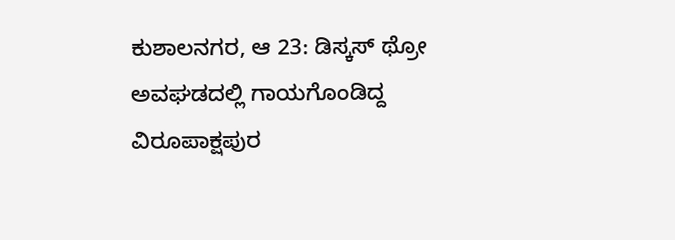ಕುಶಾಲನಗರ, ಆ 23: ಡಿಸ್ಕಸ್ ಥ್ರೋ ಅವಘಡದಲ್ಲಿ ಗಾಯಗೊಂಡಿದ್ದ ವಿರೂಪಾಕ್ಷಪುರ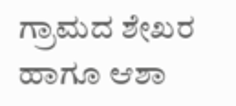ಗ್ರಾಮದ ಶೇಖರ ಹಾಗೂ ಆಶಾ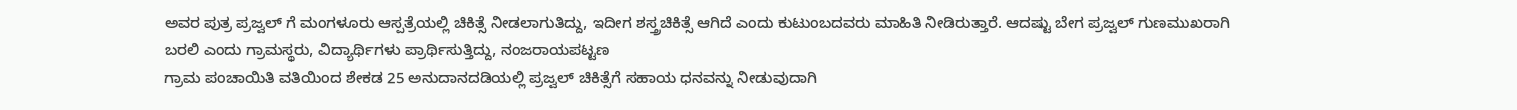ಅವರ ಪುತ್ರ ಪ್ರಜ್ವಲ್ ಗೆ ಮಂಗಳೂರು ಆಸ್ಪತ್ರೆಯಲ್ಲಿ ಚಿಕಿತ್ಸೆ ನೀಡಲಾಗುತಿದ್ದು, ಇದೀಗ ಶಸ್ತ್ರಚಿಕಿತ್ಸೆ ಆಗಿದೆ ಎಂದು ಕುಟುಂಬದವರು ಮಾಹಿತಿ ನೀಡಿರುತ್ತಾರೆ. ಆದಷ್ಟು ಬೇಗ ಪ್ರಜ್ವಲ್ ಗುಣಮುಖರಾಗಿ ಬರಲಿ ಎಂದು ಗ್ರಾಮಸ್ಥರು, ವಿದ್ಯಾರ್ಥಿಗಳು ಪ್ರಾರ್ಥಿಸುತ್ತಿದ್ದು, ನಂಜರಾಯಪಟ್ಟಣ
ಗ್ರಾಮ ಪಂಚಾಯಿತಿ ವತಿಯಿಂದ ಶೇಕಡ 25 ಅನುದಾನದಡಿಯಲ್ಲಿ ಪ್ರಜ್ವಲ್ ಚಿಕಿತ್ಸೆಗೆ ಸಹಾಯ ಧನವನ್ನು ನೀಡುವುದಾಗಿ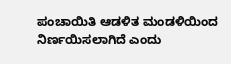ಪಂಚಾಯಿತಿ ಆಡಳಿತ ಮಂಡಳಿಯಿಂದ ನಿರ್ಣಯಿಸಲಾಗಿದೆ ಎಂದು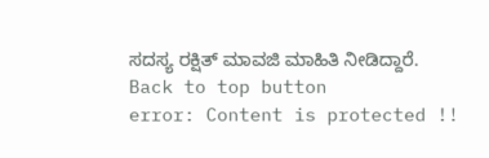ಸದಸ್ಯ ರಕ್ಷಿತ್ ಮಾವಜಿ ಮಾಹಿತಿ ನೀಡಿದ್ದಾರೆ.
Back to top button
error: Content is protected !!